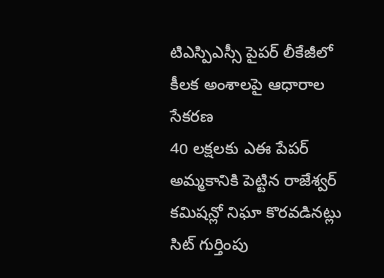టిఎస్పిఎస్సీ పైపర్ లీకేజీలో కీలక అంశాలపై ఆధారాల సేకరణ
40 లక్షలకు ఎఈ పేపర్ అమ్మకానికి పెట్టిన రాజేశ్వర్ కమిషన్లో నిఘా కొరవడినట్లు సిట్ గుర్తింపు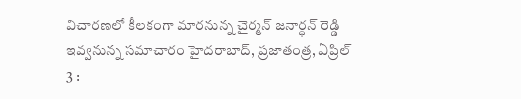విచారణలో కీలకంగా మారనున్న చైర్మన్ జనార్ధన్ రెడ్డి ఇవ్వనున్న సమాచారం హైదరాబాద్, ప్రజాతంత్ర, ఏప్రిల్ 3 :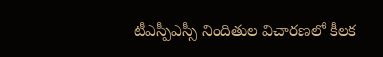టీఎస్పీఎస్సీ నిందితుల విచారణలో కీలక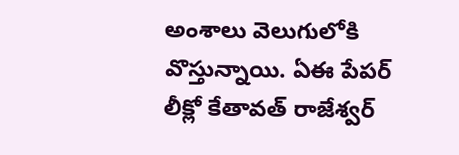అంశాలు వెలుగులోకి వొస్తున్నాయి. ఏఈ పేపర్ లీక్లో కేతావత్ రాజేశ్వర్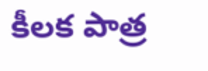కీలక పాత్ర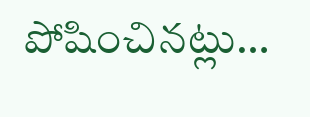పోషించినట్లు…